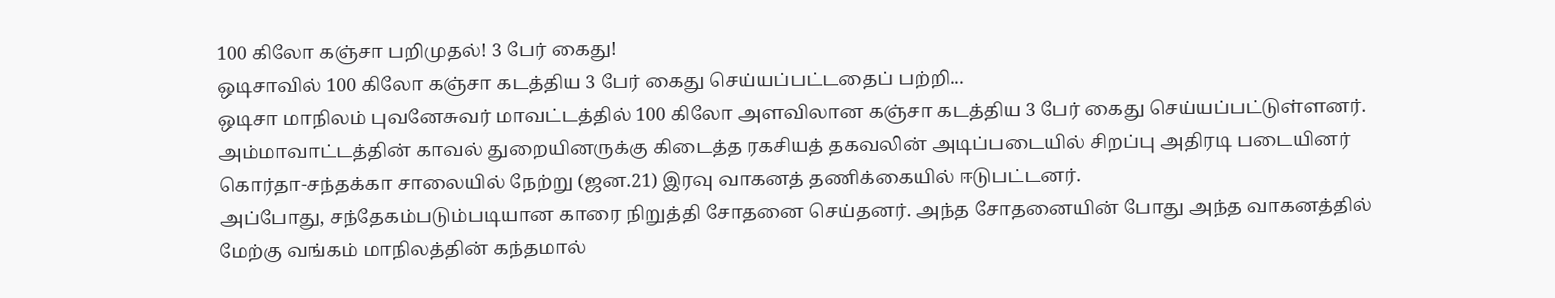100 கிலோ கஞ்சா பறிமுதல்! 3 பேர் கைது!
ஒடிசாவில் 100 கிலோ கஞ்சா கடத்திய 3 பேர் கைது செய்யப்பட்டதைப் பற்றி...
ஒடிசா மாநிலம் புவனேசுவர் மாவட்டத்தில் 100 கிலோ அளவிலான கஞ்சா கடத்திய 3 பேர் கைது செய்யப்பட்டுள்ளனர்.
அம்மாவாட்டத்தின் காவல் துறையினருக்கு கிடைத்த ரகசியத் தகவலின் அடிப்படையில் சிறப்பு அதிரடி படையினர் கொர்தா-சந்தக்கா சாலையில் நேற்று (ஜன.21) இரவு வாகனத் தணிக்கையில் ஈடுபட்டனர்.
அப்போது, சந்தேகம்படும்படியான காரை நிறுத்தி சோதனை செய்தனர். அந்த சோதனையின் போது அந்த வாகனத்தில் மேற்கு வங்கம் மாநிலத்தின் கந்தமால்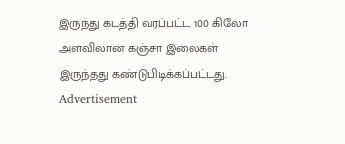இருந்து கடத்தி வரப்பட்ட 100 கிலோ அளவிலான கஞ்சா இலைகள் இருந்தது கண்டுபிடிக்கப்பட்டது.
Advertisement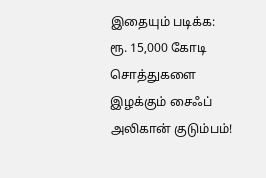இதையும் படிக்க: ரூ. 15,000 கோடி சொத்துகளை இழக்கும் சைஃப் அலிகான் குடும்பம்!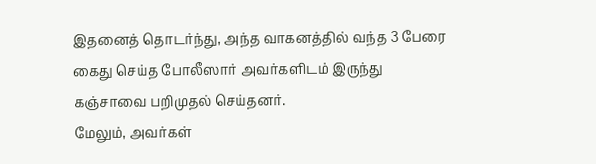இதனைத் தொடர்ந்து, அந்த வாகனத்தில் வந்த 3 பேரை கைது செய்த போலீஸார் அவர்களிடம் இருந்து கஞ்சாவை பறிமுதல் செய்தனர்.
மேலும், அவர்கள்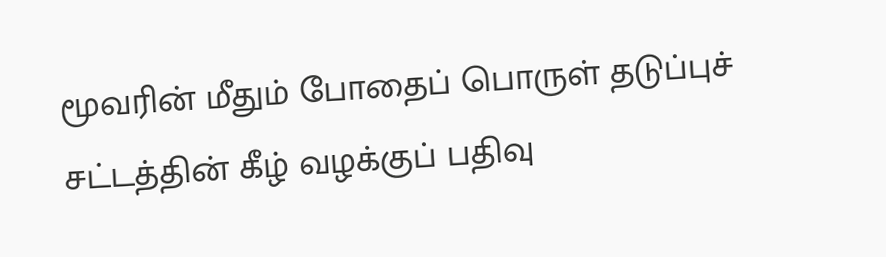மூவரின் மீதும் போதைப் பொருள் தடுப்புச் சட்டத்தின் கீழ் வழக்குப் பதிவு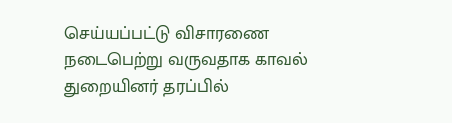செய்யப்பட்டு விசாரணை நடைபெற்று வருவதாக காவல் துறையினர் தரப்பில்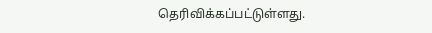தெரிவிக்கப்பட்டுள்ளது.